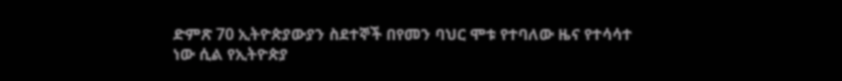ድምጽ 70 ኢትዮጵያውያን ስደተኞች በየመን ባህር ሞቱ የተባለው ዜና የተሳሳተ ነው ሲል የኢትዮጵያ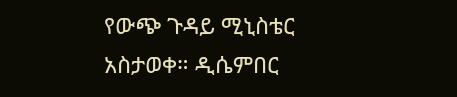የውጭ ጉዳይ ሚኒስቴር አስታወቀ። ዲሴምበር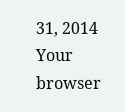31, 2014 Your browser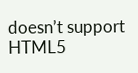doesn’t support HTML5